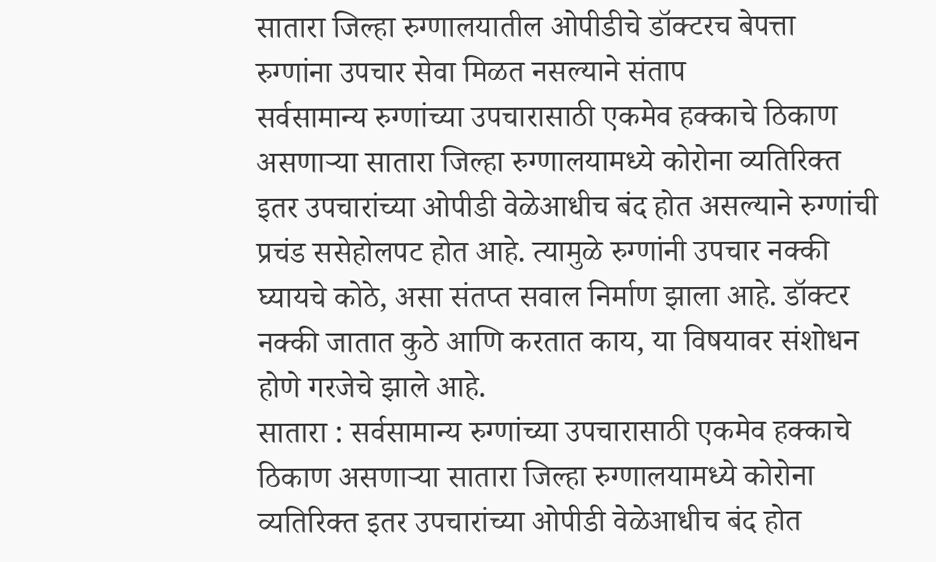सातारा जिल्हा रुग्णालयातील ओपीडीचे डॉक्टरच बेपत्ता
रुग्णांना उपचार सेवा मिळत नसल्याने संताप
सर्वसामान्य रुग्णांच्या उपचारासाठी एकमेव हक्काचे ठिकाण असणाऱ्या सातारा जिल्हा रुग्णालयामध्ये कोरोना व्यतिरिक्त इतर उपचारांच्या ओपीडी वेळेआधीच बंद होत असल्याने रुग्णांची प्रचंड ससेहोलपट होत आहे. त्यामुळे रुग्णांनी उपचार नक्की घ्यायचे कोठे, असा संतप्त सवाल निर्माण झाला आहे. डॉक्टर नक्की जातात कुठे आणि करतात काय, या विषयावर संशोधन होणे गरजेचे झाले आहे.
सातारा : सर्वसामान्य रुग्णांच्या उपचारासाठी एकमेव हक्काचे ठिकाण असणाऱ्या सातारा जिल्हा रुग्णालयामध्ये कोरोना व्यतिरिक्त इतर उपचारांच्या ओपीडी वेळेआधीच बंद होत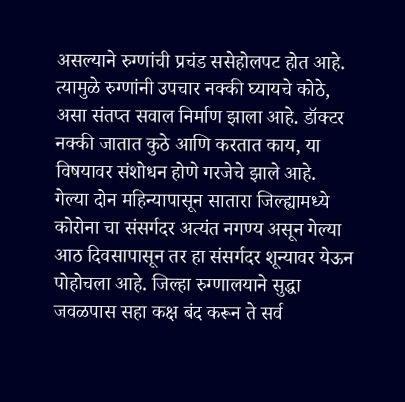असल्याने रुग्णांची प्रचंड ससेहोलपट होत आहे. त्यामुळे रुग्णांनी उपचार नक्की घ्यायचे कोठे, असा संतप्त सवाल निर्माण झाला आहे. डॉक्टर नक्की जातात कुठे आणि करतात काय, या विषयावर संशोधन होणे गरजेचे झाले आहे.
गेल्या दोन महिन्यापासून सातारा जिल्ह्यामध्ये कोरोना चा संसर्गदर अत्यंत नगण्य असून गेल्या आठ दिवसापासून तर हा संसर्गदर शून्यावर येऊन पोहोचला आहे. जिल्हा रुग्णालयाने सुद्धा जवळपास सहा कक्ष बंद करून ते सर्व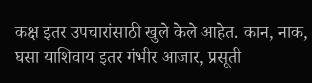कक्ष इतर उपचारांसाठी खुले केले आहेत. कान, नाक, घसा याशिवाय इतर गंभीर आजार, प्रसूती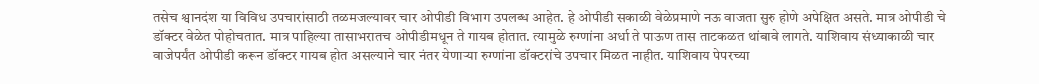तसेच श्वानदंश या विविध उपचारांसाठी तळमजल्यावर चार ओपीडी विभाग उपलब्ध आहेत. हे ओपीडी सकाळी वेळेप्रमाणे नऊ वाजता सुरु होणे अपेक्षित असते. मात्र ओपीडी चे डॉक्टर वेळेत पोहोचतात. मात्र पाहिल्या तासाभरातच ओपीडीमधून ते गायब होतात. त्यामुळे रुग्णांना अर्धा ते पाऊण तास ताटकळत थांबावे लागते. याशिवाय संध्याकाळी चार वाजेपर्यंत ओपीडी करून डॉक्टर गायब होत असल्याने चार नंतर येणाऱ्या रुग्णांना डॉक्टरांचे उपचार मिळत नाहीत. याशिवाय पेपरच्या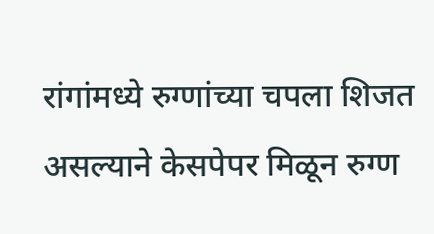रांगांमध्ये रुग्णांच्या चपला शिजत असल्याने केसपेपर मिळून रुग्ण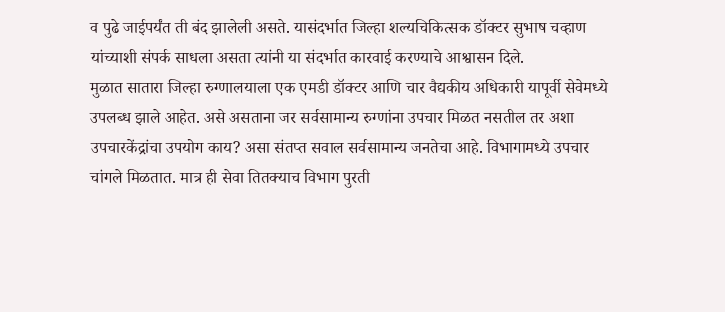व पुढे जाईपर्यंत ती बंद झालेली असते. यासंदर्भात जिल्हा शल्यचिकित्सक डॉक्टर सुभाष चव्हाण यांच्याशी संपर्क साधला असता त्यांनी या संदर्भात कारवाई करण्याचे आश्वासन दिले.
मुळात सातारा जिल्हा रुग्णालयाला एक एमडी डॉक्टर आणि चार वैद्यकीय अधिकारी यापूर्वी सेवेमध्ये उपलब्ध झाले आहेत. असे असताना जर सर्वसामान्य रुग्णांना उपचार मिळत नसतील तर अशा उपचारकेंद्रांचा उपयोग काय? असा संतप्त सवाल सर्वसामान्य जनतेचा आहे. विभागामध्ये उपचार चांगले मिळतात. मात्र ही सेवा तितक्याच विभाग पुरती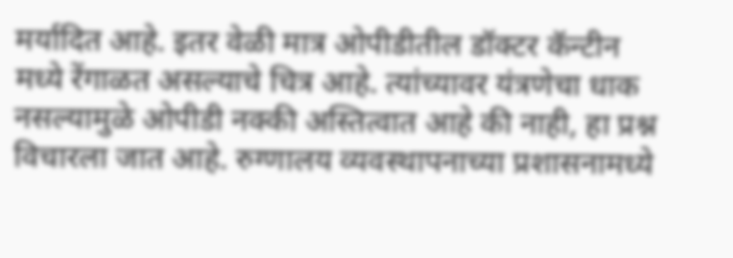मर्यादित आहे. इतर वेळी मात्र ओपीडीतील डॉक्टर कॅन्टीन मध्ये रेंगाळत असल्याचे चित्र आहे. त्यांच्यावर यंत्रणेचा धाक नसल्यामुळे ओपीडी नक्की अस्तित्वात आहे की नाही, हा प्रश्न विचारला जात आहे. रुग्णालय व्यवस्थापनाच्या प्रशासनामध्ये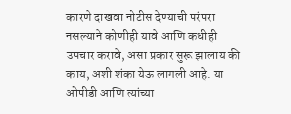कारणे दाखवा नोटीस देण्याची परंपरा नसल्याने कोणीही यावे आणि कधीही उपचार करावे, असा प्रकार सुरू झालाय की काय, अशी शंका येऊ लागली आहे. या ओपीडी आणि त्यांच्या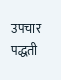उपचार पद्धती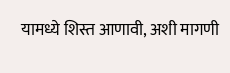यामध्ये शिस्त आणावी, अशी मागणी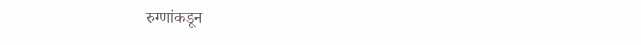रुग्णांकडून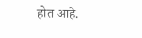होत आहे.